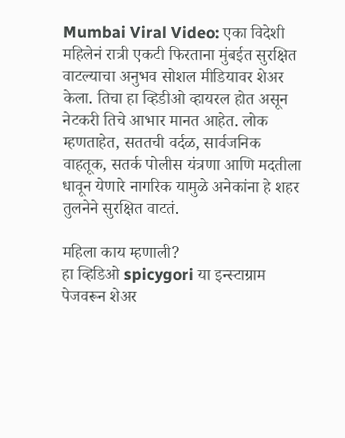Mumbai Viral Video: एका विदेशी महिलेनं रात्री एकटी फिरताना मुंबईत सुरक्षित वाटल्याचा अनुभव सोशल मीडियावर शेअर केला. तिचा हा व्हिडीओ व्हायरल होत असून नेटकरी तिचे आभार मानत आहेत. लोक म्हणताहेत, सततची वर्दळ, सार्वजनिक वाहतूक, सतर्क पोलीस यंत्रणा आणि मदतीला धावून येणारे नागरिक यामुळे अनेकांना हे शहर तुलनेने सुरक्षित वाटतं.

महिला काय म्हणाली?
हा व्हिडिओ spicygori या इन्स्टाग्राम पेजवरून शेअर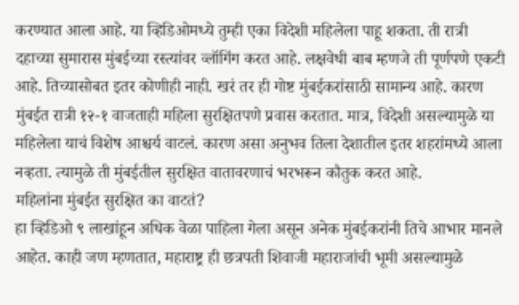करण्यात आला आहे. या व्हिडिओमध्ये तुम्ही एका विदेशी महिलेला पाहू शकता. ती रात्री दहाच्या सुमारास मुंबईच्या रस्त्यांवर व्लॉगिंग करत आहे. लक्षवेधी बाब म्हणजे ती पूर्णपणे एकटी आहे. तिच्यासोबत इतर कोणीही नाही. खरं तर ही गोष्ट मुंबईकरांसाठी सामान्य आहे. कारण मुंबईत रात्री १२-१ वाजताही महिला सुरक्षितपणे प्रवास करतात. मात्र, विदेशी असल्यामुळे या महिलेला याचं विशेष आश्चर्य वाटलं. कारण असा अनुभव तिला देशातील इतर शहरांमध्ये आला नव्हता. त्यामुळे ती मुंबईतील सुरक्षित वातावरणाचं भरभरून कौतुक करत आहे.
महिलांना मुंबईत सुरक्षित का वाटतं?
हा व्हिडिओ ९ लाखांहून अधिक वेळा पाहिला गेला असून अनेक मुंबईकरांनी तिचे आभार मानले आहेत. काही जण म्हणतात, महाराष्ट्र ही छत्रपती शिवाजी महाराजांची भूमी असल्यामुळे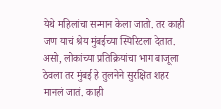येथे महिलांचा सन्मान केला जातो. तर काही जण याचं श्रेय मुंबईच्या स्पिरिटला देतात.
असो, लोकांच्या प्रतिक्रियांचा भाग बाजूला ठेवला तर मुंबई हे तुलनेने सुरक्षित शहर मानलं जातं. काही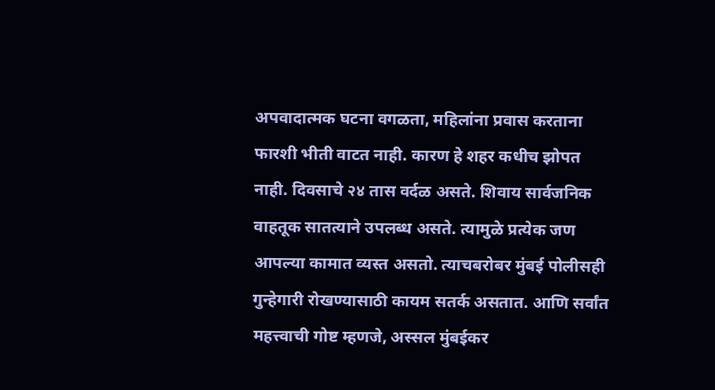अपवादात्मक घटना वगळता, महिलांना प्रवास करताना फारशी भीती वाटत नाही. कारण हे शहर कधीच झोपत नाही. दिवसाचे २४ तास वर्दळ असते. शिवाय सार्वजनिक वाहतूक सातत्याने उपलब्ध असते. त्यामुळे प्रत्येक जण आपल्या कामात व्यस्त असतो. त्याचबरोबर मुंबई पोलीसही गुन्हेगारी रोखण्यासाठी कायम सतर्क असतात. आणि सर्वांत महत्त्वाची गोष्ट म्हणजे, अस्सल मुंबईकर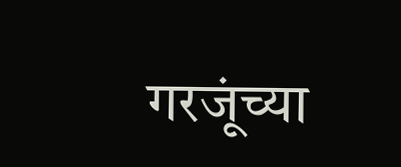गरजूंच्या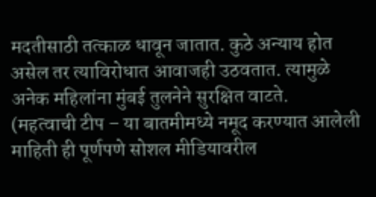मदतीसाठी तत्काळ धावून जातात. कुठे अन्याय होत असेल तर त्याविरोधात आवाजही उठवतात. त्यामुळे अनेक महिलांना मुंबई तुलनेने सुरक्षित वाटते.
(महत्वाची टीप – या बातमीमध्ये नमूद करण्यात आलेली माहिती ही पूर्णपणे सोशल मीडियावरील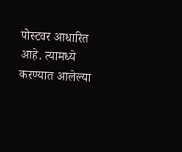पोस्टवर आधारित आहे. त्यामध्ये करण्यात आलेल्या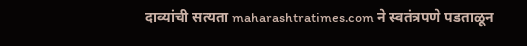दाव्यांची सत्यता maharashtratimes.com ने स्वतंत्रपणे पडताळून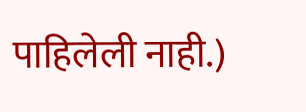पाहिलेली नाही.)